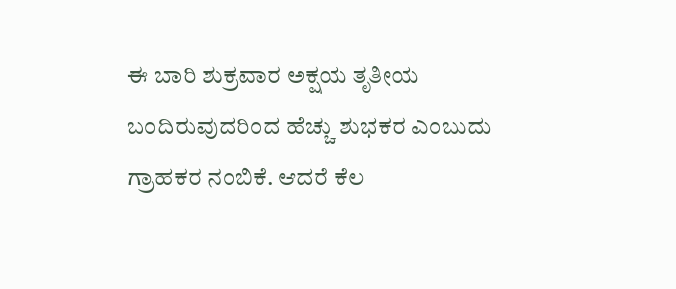ಈ ಬಾರಿ ಶುಕ್ರವಾರ ಅಕ್ಷಯ ತೃತೀಯ ಬಂದಿರುವುದರಿಂದ ಹೆಚ್ಚು ಶುಭಕರ ಎಂಬುದು ಗ್ರಾಹಕರ ನಂಬಿಕೆ. ಆದರೆ ಕೆಲ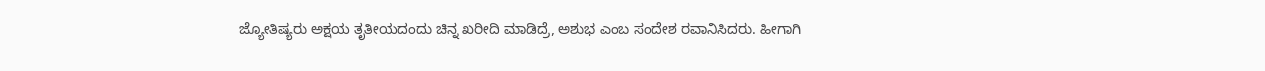ಜ್ಯೋತಿಷ್ಯರು ಅಕ್ಷಯ ತೃತೀಯದಂದು ಚಿನ್ನ ಖರೀದಿ ಮಾಡಿದ್ರೆ, ಅಶುಭ ಎಂಬ ಸಂದೇಶ ರವಾನಿಸಿದರು. ಹೀಗಾಗಿ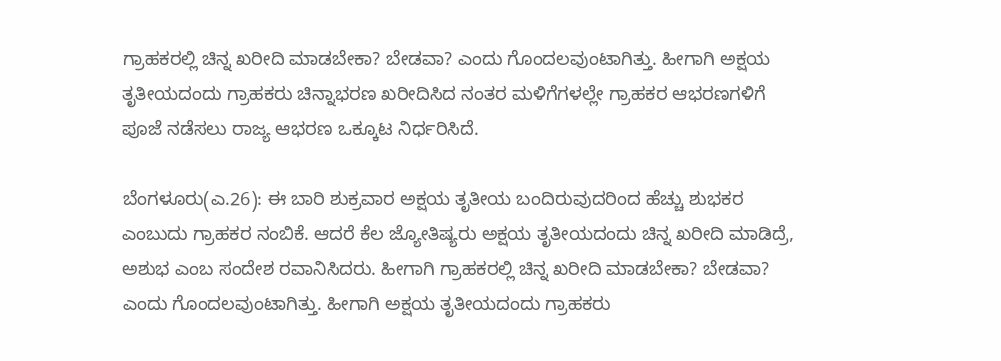ಗ್ರಾಹಕರಲ್ಲಿ ಚಿನ್ನ ಖರೀದಿ ಮಾಡಬೇಕಾ? ಬೇಡವಾ? ಎಂದು ಗೊಂದಲವುಂಟಾಗಿತ್ತು. ಹೀಗಾಗಿ ಅಕ್ಷಯ ತೃತೀಯದಂದು ಗ್ರಾಹಕರು ಚಿನ್ನಾಭರಣ ಖರೀದಿಸಿದ ನಂತರ ಮಳಿಗೆಗಳಲ್ಲೇ ಗ್ರಾಹಕರ ಆಭರಣಗಳಿಗೆ ಪೂಜೆ ನಡೆಸಲು ರಾಜ್ಯ ಆಭರಣ ಒಕ್ಕೂಟ ನಿರ್ಧರಿಸಿದೆ.

ಬೆಂಗಳೂರು(ಎ.26): ಈ ಬಾರಿ ಶುಕ್ರವಾರ ಅಕ್ಷಯ ತೃತೀಯ ಬಂದಿರುವುದರಿಂದ ಹೆಚ್ಚು ಶುಭಕರ ಎಂಬುದು ಗ್ರಾಹಕರ ನಂಬಿಕೆ. ಆದರೆ ಕೆಲ ಜ್ಯೋತಿಷ್ಯರು ಅಕ್ಷಯ ತೃತೀಯದಂದು ಚಿನ್ನ ಖರೀದಿ ಮಾಡಿದ್ರೆ, ಅಶುಭ ಎಂಬ ಸಂದೇಶ ರವಾನಿಸಿದರು. ಹೀಗಾಗಿ ಗ್ರಾಹಕರಲ್ಲಿ ಚಿನ್ನ ಖರೀದಿ ಮಾಡಬೇಕಾ? ಬೇಡವಾ? ಎಂದು ಗೊಂದಲವುಂಟಾಗಿತ್ತು. ಹೀಗಾಗಿ ಅಕ್ಷಯ ತೃತೀಯದಂದು ಗ್ರಾಹಕರು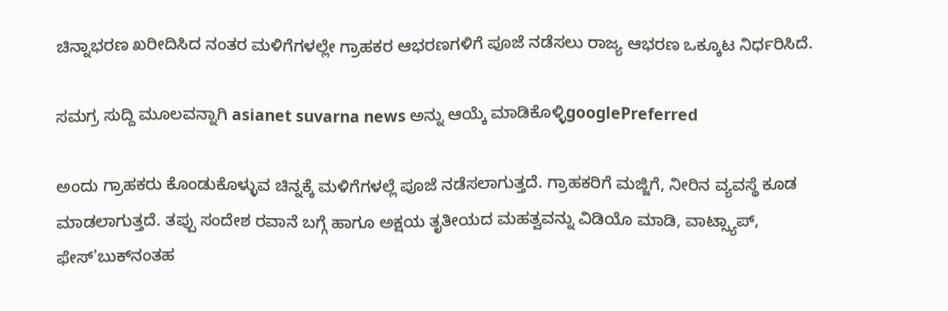ಚಿನ್ನಾಭರಣ ಖರೀದಿಸಿದ ನಂತರ ಮಳಿಗೆಗಳಲ್ಲೇ ಗ್ರಾಹಕರ ಆಭರಣಗಳಿಗೆ ಪೂಜೆ ನಡೆಸಲು ರಾಜ್ಯ ಆಭರಣ ಒಕ್ಕೂಟ ನಿರ್ಧರಿಸಿದೆ.

ಸಮಗ್ರ ಸುದ್ದಿ ಮೂಲವನ್ನಾಗಿ asianet suvarna news ಅನ್ನು ಆಯ್ಕೆ ಮಾಡಿಕೊಳ್ಳಿgooglePreferred

ಅಂದು ಗ್ರಾಹಕರು ಕೊಂಡುಕೊಳ್ಳುವ ಚಿನ್ನಕ್ಕೆ ಮಳಿಗೆಗಳಲ್ಲೆ ಪೂಜೆ ನಡೆಸಲಾಗುತ್ತದೆ. ಗ್ರಾಹಕರಿಗೆ ಮಜ್ಜಿಗೆ, ನೀರಿನ ವ್ಯವಸ್ಥೆ ಕೂಡ ಮಾಡಲಾಗುತ್ತದೆ. ತಪ್ಪು ಸಂದೇಶ ರವಾನೆ ಬಗ್ಗೆ ಹಾಗೂ ಅಕ್ಷಯ ತೃತೀಯದ ಮಹತ್ವವನ್ನು ವಿಡಿಯೊ ಮಾಡಿ, ವಾಟ್ಸ್ಯಾಪ್‌, ಫೇಸ್‌'ಬುಕ್‌ನಂತಹ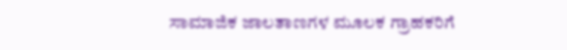ಸಾಮಾಜಿಕ ಜಾಲತಾಣಗಳ ಮೂಲಕ ಗ್ರಾಹಕರಿಗೆ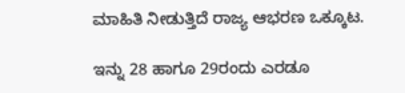ಮಾಹಿತಿ ನೀಡುತ್ತಿದೆ ರಾಜ್ಯ ಆಭರಣ ಒಕ್ಕೂಟ.

ಇನ್ನು 28 ಹಾಗೂ 29ರಂದು ಎರಡೂ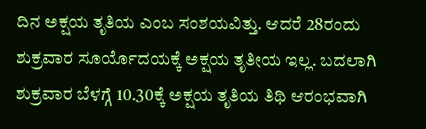ದಿನ ಅಕ್ಷಯ ತೃತಿಯ ಎಂಬ ಸಂಶಯವಿತ್ತು. ಆದರೆ 28ರಂದು ಶುಕ್ರವಾರ ಸೂರ್ಯೊದಯಕ್ಕೆ ಅಕ್ಷಯ ತೃತೀಯ ಇಲ್ಲ. ಬದಲಾಗಿ ಶುಕ್ರವಾರ ಬೆಳಗ್ಗೆ 10.30ಕ್ಕೆ ಅಕ್ಷಯ ತೃತಿಯ ತಿಥಿ ಆರಂಭವಾಗಿ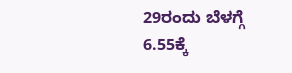29ರಂದು ಬೆಳಗ್ಗೆ 6.55ಕ್ಕೆ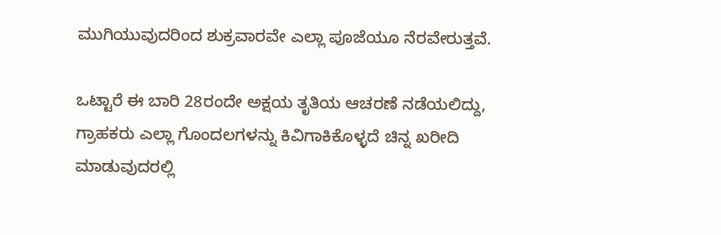ಮುಗಿಯುವುದರಿಂದ ಶುಕ್ರವಾರವೇ ಎಲ್ಲಾ ಪೂಜೆಯೂ ನೆರವೇರುತ್ತವೆ.

ಒಟ್ಟಾರೆ ಈ ಬಾರಿ 28ರಂದೇ ಅಕ್ಷಯ ತೃತಿಯ ಆಚರಣೆ ನಡೆಯಲಿದ್ದು, ಗ್ರಾಹಕರು ಎಲ್ಲಾ ಗೊಂದಲಗಳನ್ನು ಕಿವಿಗಾಕಿಕೊಳ್ಳದೆ ಚಿನ್ನ ಖರೀದಿ ಮಾಡುವುದರಲ್ಲಿ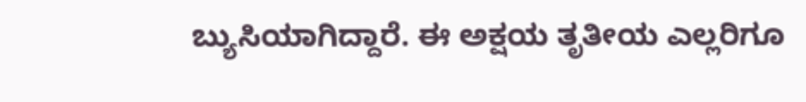ಬ್ಯುಸಿಯಾಗಿದ್ದಾರೆ. ಈ ಅಕ್ಷಯ ತೃತೀಯ ಎಲ್ಲರಿಗೂ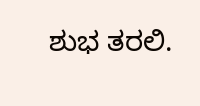ಶುಭ ತರಲಿ.